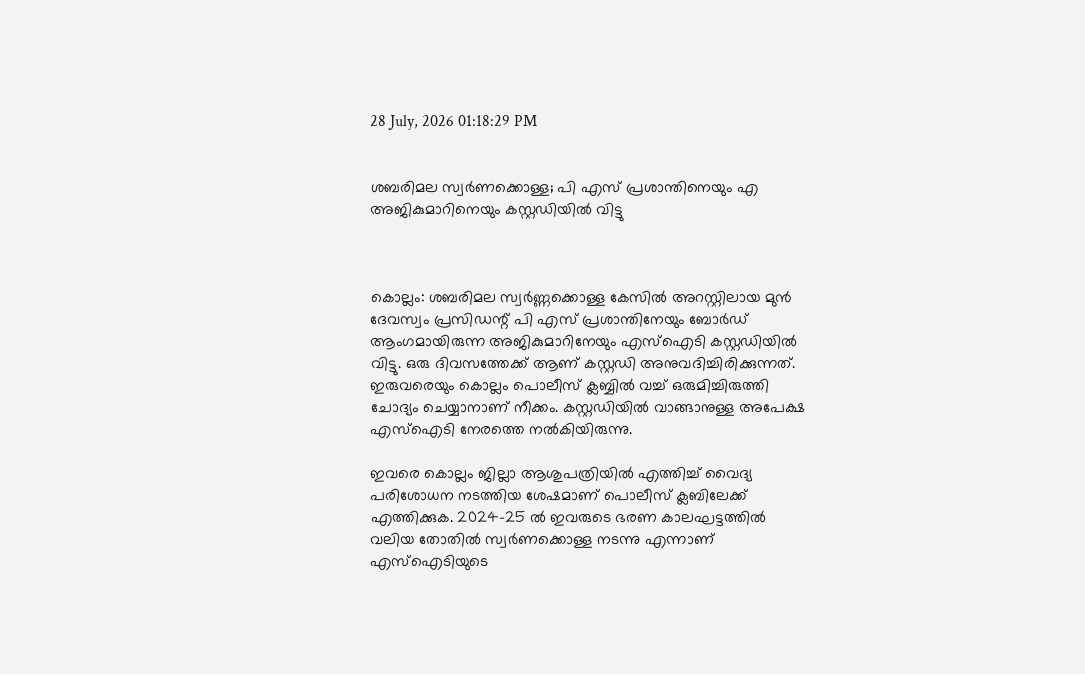28 July, 2026 01:18:29 PM


ശബരിമല സ്വർണക്കൊള്ള; പി എസ് പ്രശാന്തിനെയും എ അജികുമാറിനെയും കസ്റ്റഡിയിൽ വിട്ടു



കൊല്ലം: ശബരിമല സ്വര്‍ണ്ണക്കൊള്ള കേസില്‍ അറസ്റ്റിലായ മുന്‍ ദേവസ്വം പ്രസിഡന്റ് പി എസ് പ്രശാന്തിനേയും ബോര്‍ഡ് ആംഗമായിരുന്ന അജികുമാറിനേയും എസ്‌ഐടി കസ്റ്റഡിയില്‍ വിട്ടു. ഒരു ദിവസത്തേക്ക് ആണ് കസ്റ്റഡി അനുവദിച്ചിരിക്കുന്നത്. ഇരുവരെയും കൊല്ലം പൊലീസ് ക്ലബ്ബില്‍ വച്ച് ഒരുമിച്ചിരുത്തി ചോദ്യം ചെയ്യാനാണ് നീക്കം. കസ്റ്റഡിയില്‍ വാങ്ങാനുള്ള അപേക്ഷ എസ്‌ഐടി നേരത്തെ നല്‍കിയിരുന്നു.

ഇവരെ കൊല്ലം ജില്ലാ ആശുപത്രിയില്‍ എത്തിച്ച് വൈദ്യ പരിശോധന നടത്തിയ ശേഷമാണ് പൊലീസ് ക്ലബിലേക്ക് എത്തിക്കുക. 2024-25 ല്‍ ഇവരുടെ ഭരണ കാലഘട്ടത്തില്‍ വലിയ തോതില്‍ സ്വര്‍ണക്കൊള്ള നടന്നു എന്നാണ് എസ്‌ഐടിയുടെ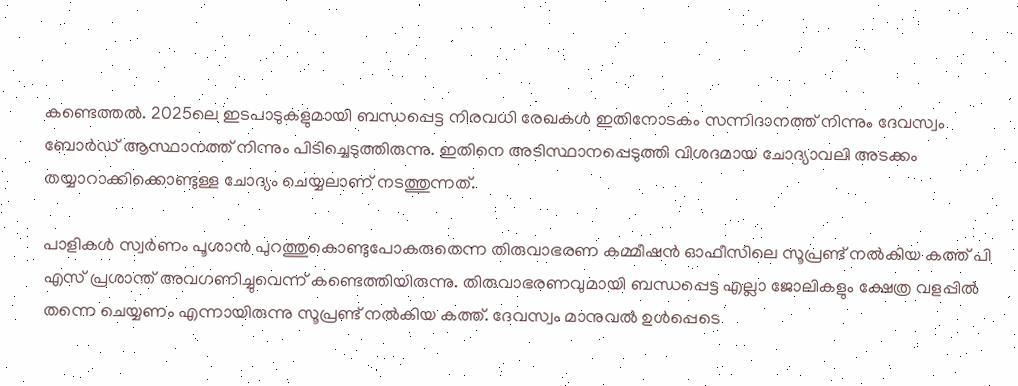കണ്ടെത്തല്‍. 2025ലെ ഇടപാടുകളുമായി ബന്ധപ്പെട്ട നിരവധി രേഖകള്‍ ഇതിനോടകം സന്നിദാനത്ത് നിന്നും ദേവസ്വം ബോര്‍ഡ് ആസ്ഥാനത്ത് നിന്നും പിടിച്ചെടുത്തിരുന്നു. ഇതിനെ അടിസ്ഥാനപ്പെടുത്തി വിശദമായ ചോദ്യാവലി അടക്കം തയ്യാറാക്കിക്കൊണ്ടുള്ള ചോദ്യം ചെയ്യലാണ് നടത്തുന്നത്.

പാളികള്‍ സ്വര്‍ണം പൂശാന്‍ പുറത്തുകൊണ്ടുപോകരുതെന്ന തിരുവാഭരണ കമ്മീഷന്‍ ഓഫീസിലെ സൂപ്രണ്ട് നല്‍കിയ കത്ത് പി എസ് പ്രശാന്ത് അവഗണിച്ചുവെന്ന് കണ്ടെത്തിയിരുന്നു. തിരുവാഭരണവുമായി ബന്ധപ്പെട്ട എല്ലാ ജോലികളും ക്ഷേത്ര വളപ്പില്‍ തന്നെ ചെയ്യണം എന്നായിരുന്നു സൂപ്രണ്ട് നല്‍കിയ കത്ത്. ദേവസ്വം മാനുവല്‍ ഉള്‍പ്പെടെ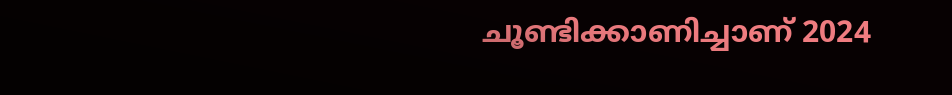ചൂണ്ടിക്കാണിച്ചാണ് 2024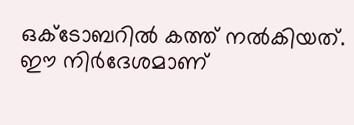ഒക്ടോബറില്‍ കത്ത് നല്‍കിയത്. ഈ നിര്‍ദേശമാണ്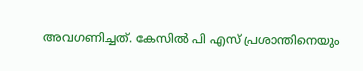അവഗണിച്ചത്. കേസില്‍ പി എസ് പ്രശാന്തിനെയും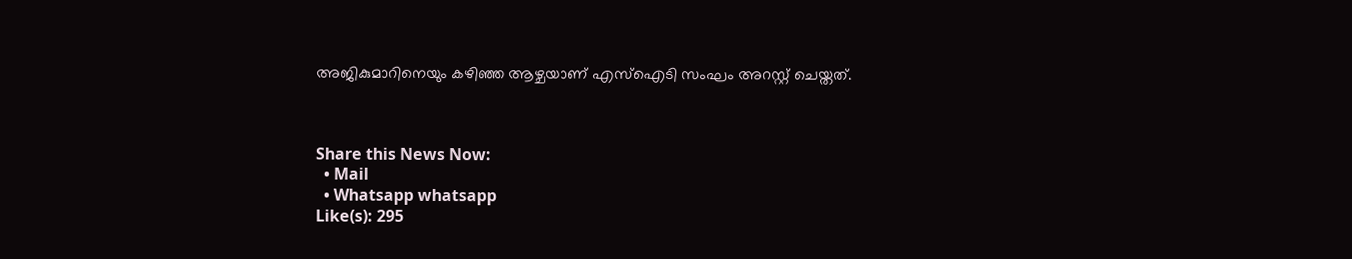അജികുമാറിനെയും കഴിഞ്ഞ ആഴ്ചയാണ് എസ്ഐടി സംഘം അറസ്റ്റ് ചെയ്തത്.



Share this News Now:
  • Mail
  • Whatsapp whatsapp
Like(s): 295